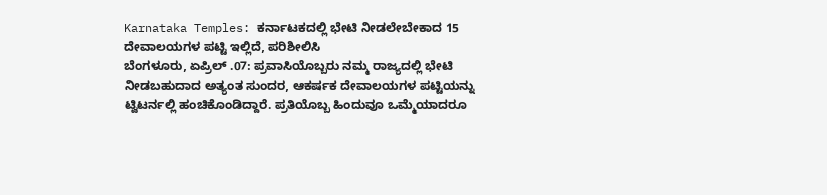Karnataka Temples: ಕರ್ನಾಟಕದಲ್ಲಿ ಭೇಟಿ ನೀಡಲೇಬೇಕಾದ 15 ದೇವಾಲಯಗಳ ಪಟ್ಟಿ ಇಲ್ಲಿದೆ, ಪರಿಶೀಲಿಸಿ
ಬೆಂಗಳೂರು, ಏಪ್ರಿಲ್ .07: ಪ್ರವಾಸಿಯೊಬ್ಬರು ನಮ್ಮ ರಾಜ್ಯದಲ್ಲಿ ಭೇಟಿ ನೀಡಬಹುದಾದ ಅತ್ಯಂತ ಸುಂದರ, ಆಕರ್ಷಕ ದೇವಾಲಯಗಳ ಪಟ್ಟಿಯನ್ನು ಟ್ವಿಟರ್ನಲ್ಲಿ ಹಂಚಿಕೊಂಡಿದ್ದಾರೆ. ಪ್ರತಿಯೊಬ್ಬ ಹಿಂದುವೂ ಒಮ್ಮೆಯಾದರೂ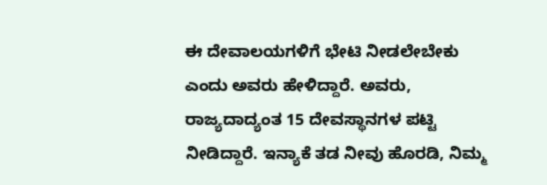ಈ ದೇವಾಲಯಗಳಿಗೆ ಭೇಟಿ ನೀಡಲೇಬೇಕು ಎಂದು ಅವರು ಹೇಳಿದ್ದಾರೆ. ಅವರು, ರಾಜ್ಯದಾದ್ಯಂತ 15 ದೇವಸ್ಥಾನಗಳ ಪಟ್ಟಿ ನೀಡಿದ್ದಾರೆ. ಇನ್ಯಾಕೆ ತಡ ನೀವು ಹೊರಡಿ, ನಿಮ್ಮ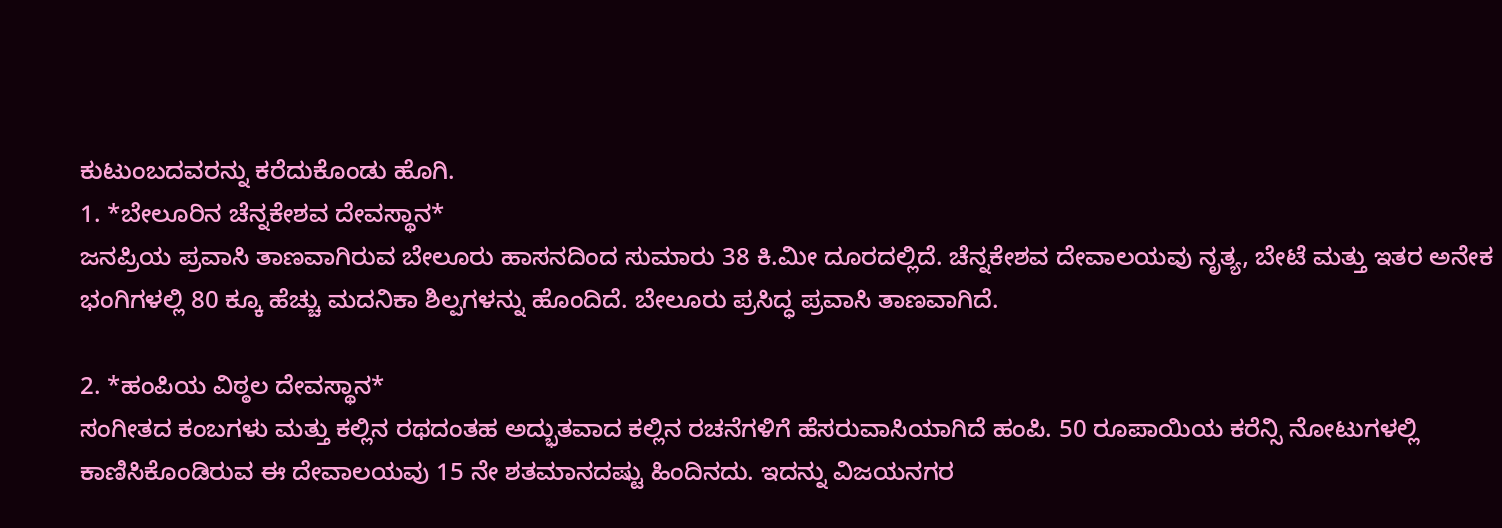ಕುಟುಂಬದವರನ್ನು ಕರೆದುಕೊಂಡು ಹೊಗಿ.
1. *ಬೇಲೂರಿನ ಚೆನ್ನಕೇಶವ ದೇವಸ್ಥಾನ*
ಜನಪ್ರಿಯ ಪ್ರವಾಸಿ ತಾಣವಾಗಿರುವ ಬೇಲೂರು ಹಾಸನದಿಂದ ಸುಮಾರು 38 ಕಿ.ಮೀ ದೂರದಲ್ಲಿದೆ. ಚೆನ್ನಕೇಶವ ದೇವಾಲಯವು ನೃತ್ಯ, ಬೇಟೆ ಮತ್ತು ಇತರ ಅನೇಕ ಭಂಗಿಗಳಲ್ಲಿ 80 ಕ್ಕೂ ಹೆಚ್ಚು ಮದನಿಕಾ ಶಿಲ್ಪಗಳನ್ನು ಹೊಂದಿದೆ. ಬೇಲೂರು ಪ್ರಸಿದ್ಧ ಪ್ರವಾಸಿ ತಾಣವಾಗಿದೆ.

2. *ಹಂಪಿಯ ವಿಠ್ಠಲ ದೇವಸ್ಥಾನ*
ಸಂಗೀತದ ಕಂಬಗಳು ಮತ್ತು ಕಲ್ಲಿನ ರಥದಂತಹ ಅದ್ಭುತವಾದ ಕಲ್ಲಿನ ರಚನೆಗಳಿಗೆ ಹೆಸರುವಾಸಿಯಾಗಿದೆ ಹಂಪಿ. 50 ರೂಪಾಯಿಯ ಕರೆನ್ಸಿ ನೋಟುಗಳಲ್ಲಿ ಕಾಣಿಸಿಕೊಂಡಿರುವ ಈ ದೇವಾಲಯವು 15 ನೇ ಶತಮಾನದಷ್ಟು ಹಿಂದಿನದು. ಇದನ್ನು ವಿಜಯನಗರ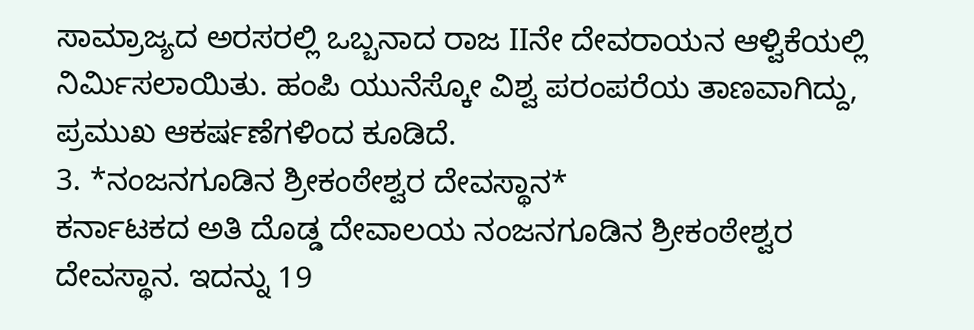ಸಾಮ್ರಾಜ್ಯದ ಅರಸರಲ್ಲಿ ಒಬ್ಬನಾದ ರಾಜ IIನೇ ದೇವರಾಯನ ಆಳ್ವಿಕೆಯಲ್ಲಿ ನಿರ್ಮಿಸಲಾಯಿತು. ಹಂಪಿ ಯುನೆಸ್ಕೋ ವಿಶ್ವ ಪರಂಪರೆಯ ತಾಣವಾಗಿದ್ದು, ಪ್ರಮುಖ ಆಕರ್ಷಣೆಗಳಿಂದ ಕೂಡಿದೆ.
3. *ನಂಜನಗೂಡಿನ ಶ್ರೀಕಂಠೇಶ್ವರ ದೇವಸ್ಥಾನ*
ಕರ್ನಾಟಕದ ಅತಿ ದೊಡ್ಡ ದೇವಾಲಯ ನಂಜನಗೂಡಿನ ಶ್ರೀಕಂಠೇಶ್ವರ ದೇವಸ್ಥಾನ. ಇದನ್ನು 19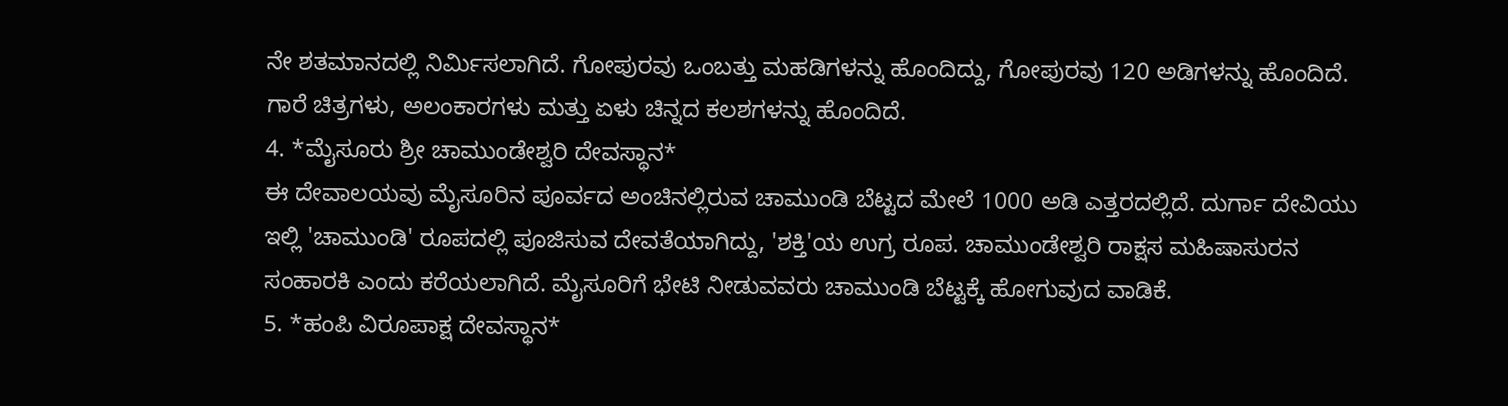ನೇ ಶತಮಾನದಲ್ಲಿ ನಿರ್ಮಿಸಲಾಗಿದೆ. ಗೋಪುರವು ಒಂಬತ್ತು ಮಹಡಿಗಳನ್ನು ಹೊಂದಿದ್ದು, ಗೋಪುರವು 120 ಅಡಿಗಳನ್ನು ಹೊಂದಿದೆ. ಗಾರೆ ಚಿತ್ರಗಳು, ಅಲಂಕಾರಗಳು ಮತ್ತು ಏಳು ಚಿನ್ನದ ಕಲಶಗಳನ್ನು ಹೊಂದಿದೆ.
4. *ಮೈಸೂರು ಶ್ರೀ ಚಾಮುಂಡೇಶ್ವರಿ ದೇವಸ್ಥಾನ*
ಈ ದೇವಾಲಯವು ಮೈಸೂರಿನ ಪೂರ್ವದ ಅಂಚಿನಲ್ಲಿರುವ ಚಾಮುಂಡಿ ಬೆಟ್ಟದ ಮೇಲೆ 1000 ಅಡಿ ಎತ್ತರದಲ್ಲಿದೆ. ದುರ್ಗಾ ದೇವಿಯು ಇಲ್ಲಿ 'ಚಾಮುಂಡಿ' ರೂಪದಲ್ಲಿ ಪೂಜಿಸುವ ದೇವತೆಯಾಗಿದ್ದು, 'ಶಕ್ತಿ'ಯ ಉಗ್ರ ರೂಪ. ಚಾಮುಂಡೇಶ್ವರಿ ರಾಕ್ಷಸ ಮಹಿಷಾಸುರನ ಸಂಹಾರಕಿ ಎಂದು ಕರೆಯಲಾಗಿದೆ. ಮೈಸೂರಿಗೆ ಭೇಟಿ ನೀಡುವವರು ಚಾಮುಂಡಿ ಬೆಟ್ಟಕ್ಕೆ ಹೋಗುವುದ ವಾಡಿಕೆ.
5. *ಹಂಪಿ ವಿರೂಪಾಕ್ಷ ದೇವಸ್ಥಾನ*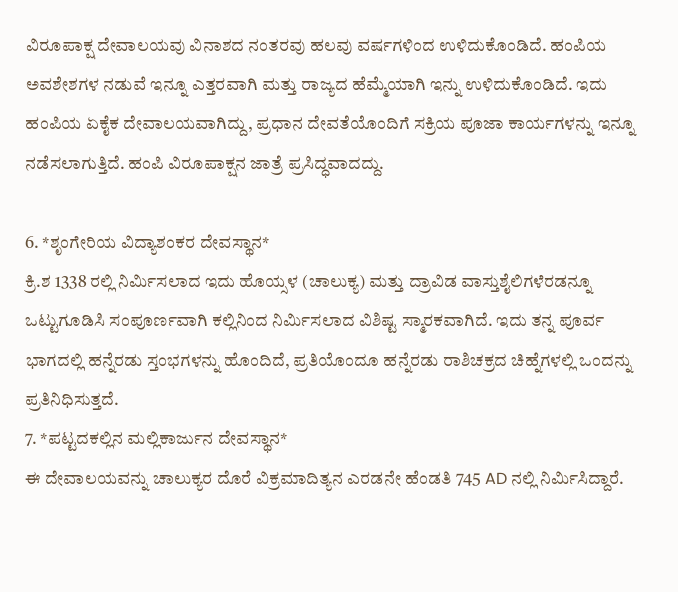ವಿರೂಪಾಕ್ಷ ದೇವಾಲಯವು ವಿನಾಶದ ನಂತರವು ಹಲವು ವರ್ಷಗಳಿಂದ ಉಳಿದುಕೊಂಡಿದೆ. ಹಂಪಿಯ ಅವಶೇಶಗಳ ನಡುವೆ ಇನ್ನೂ ಎತ್ತರವಾಗಿ ಮತ್ತು ರಾಜ್ಯದ ಹೆಮ್ಮೆಯಾಗಿ ಇನ್ನು ಉಳಿದುಕೊಂಡಿದೆ. ಇದು ಹಂಪಿಯ ಏಕೈಕ ದೇವಾಲಯವಾಗಿದ್ದು, ಪ್ರಧಾನ ದೇವತೆಯೊಂದಿಗೆ ಸಕ್ರಿಯ ಪೂಜಾ ಕಾರ್ಯಗಳನ್ನು ಇನ್ನೂ ನಡೆಸಲಾಗುತ್ತಿದೆ. ಹಂಪಿ ವಿರೂಪಾಕ್ಷನ ಜಾತ್ರೆ ಪ್ರಸಿದ್ಧವಾದದ್ದು.

6. *ಶೃಂಗೇರಿಯ ವಿದ್ಯಾಶಂಕರ ದೇವಸ್ಥಾನ*
ಕ್ರಿ.ಶ 1338 ರಲ್ಲಿ ನಿರ್ಮಿಸಲಾದ ಇದು ಹೊಯ್ಸಳ (ಚಾಲುಕ್ಯ) ಮತ್ತು ದ್ರಾವಿಡ ವಾಸ್ತುಶೈಲಿಗಳೆರಡನ್ನೂ ಒಟ್ಟುಗೂಡಿಸಿ ಸಂಪೂರ್ಣವಾಗಿ ಕಲ್ಲಿನಿಂದ ನಿರ್ಮಿಸಲಾದ ವಿಶಿಷ್ಟ ಸ್ಮಾರಕವಾಗಿದೆ. ಇದು ತನ್ನ ಪೂರ್ವ ಭಾಗದಲ್ಲಿ ಹನ್ನೆರಡು ಸ್ತಂಭಗಳನ್ನು ಹೊಂದಿದೆ, ಪ್ರತಿಯೊಂದೂ ಹನ್ನೆರಡು ರಾಶಿಚಕ್ರದ ಚಿಹ್ನೆಗಳಲ್ಲಿ ಒಂದನ್ನು ಪ್ರತಿನಿಧಿಸುತ್ತದೆ.
7. *ಪಟ್ಟದಕಲ್ಲಿನ ಮಲ್ಲಿಕಾರ್ಜುನ ದೇವಸ್ಥಾನ*
ಈ ದೇವಾಲಯವನ್ನು ಚಾಲುಕ್ಯರ ದೊರೆ ವಿಕ್ರಮಾದಿತ್ಯನ ಎರಡನೇ ಹೆಂಡತಿ 745 AD ನಲ್ಲಿ ನಿರ್ಮಿಸಿದ್ದಾರೆ.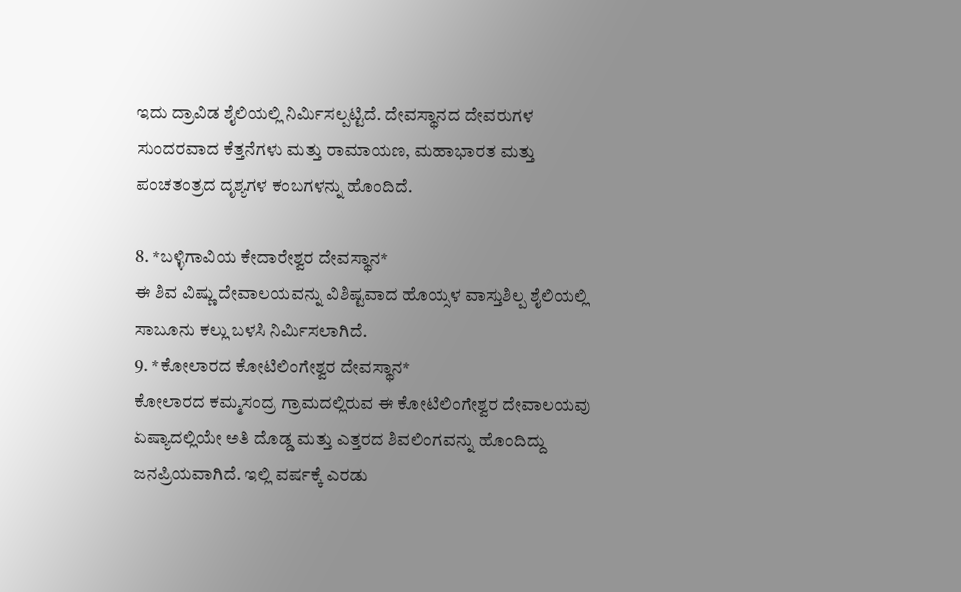ಇದು ದ್ರಾವಿಡ ಶೈಲಿಯಲ್ಲಿ ನಿರ್ಮಿಸಲ್ಪಟ್ಟಿದೆ. ದೇವಸ್ಥಾನದ ದೇವರುಗಳ ಸುಂದರವಾದ ಕೆತ್ತನೆಗಳು ಮತ್ತು ರಾಮಾಯಣ, ಮಹಾಭಾರತ ಮತ್ತು ಪಂಚತಂತ್ರದ ದೃಶ್ಯಗಳ ಕಂಬಗಳನ್ನು ಹೊಂದಿದೆ.

8. *ಬಳ್ಳಿಗಾವಿಯ ಕೇದಾರೇಶ್ವರ ದೇವಸ್ಥಾನ*
ಈ ಶಿವ ವಿಷ್ಣು ದೇವಾಲಯವನ್ನು ವಿಶಿಷ್ಟವಾದ ಹೊಯ್ಸಳ ವಾಸ್ತುಶಿಲ್ಪ ಶೈಲಿಯಲ್ಲಿ ಸಾಬೂನು ಕಲ್ಲು ಬಳಸಿ ನಿರ್ಮಿಸಲಾಗಿದೆ.
9. *ಕೋಲಾರದ ಕೋಟಿಲಿಂಗೇಶ್ವರ ದೇವಸ್ಥಾನ*
ಕೋಲಾರದ ಕಮ್ಮಸಂದ್ರ ಗ್ರಾಮದಲ್ಲಿರುವ ಈ ಕೋಟಿಲಿಂಗೇಶ್ವರ ದೇವಾಲಯವು ಏಷ್ಯಾದಲ್ಲಿಯೇ ಅತಿ ದೊಡ್ಡ ಮತ್ತು ಎತ್ತರದ ಶಿವಲಿಂಗವನ್ನು ಹೊಂದಿದ್ದು ಜನಪ್ರಿಯವಾಗಿದೆ. ಇಲ್ಲಿ ವರ್ಷಕ್ಕೆ ಎರಡು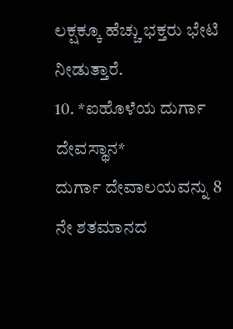ಲಕ್ಷಕ್ಕೂ ಹೆಚ್ಚು ಭಕ್ತರು ಭೇಟಿ ನೀಡುತ್ತಾರೆ.
10. *ಐಹೊಳೆಯ ದುರ್ಗಾ ದೇವಸ್ಥಾನ*
ದುರ್ಗಾ ದೇವಾಲಯವನ್ನು 8 ನೇ ಶತಮಾನದ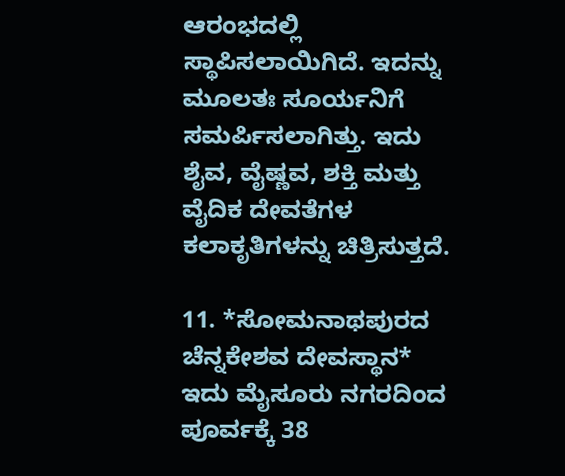ಆರಂಭದಲ್ಲಿ ಸ್ಥಾಪಿಸಲಾಯಿಗಿದೆ. ಇದನ್ನು ಮೂಲತಃ ಸೂರ್ಯನಿಗೆ ಸಮರ್ಪಿಸಲಾಗಿತ್ತು. ಇದು ಶೈವ, ವೈಷ್ಣವ, ಶಕ್ತಿ ಮತ್ತು ವೈದಿಕ ದೇವತೆಗಳ ಕಲಾಕೃತಿಗಳನ್ನು ಚಿತ್ರಿಸುತ್ತದೆ.

11. *ಸೋಮನಾಥಪುರದ ಚೆನ್ನಕೇಶವ ದೇವಸ್ಥಾನ*
ಇದು ಮೈಸೂರು ನಗರದಿಂದ ಪೂರ್ವಕ್ಕೆ 38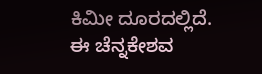ಕಿಮೀ ದೂರದಲ್ಲಿದೆ. ಈ ಚೆನ್ನಕೇಶವ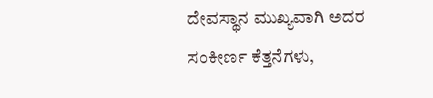ದೇವಸ್ಥಾನ ಮುಖ್ಯವಾಗಿ ಅದರ ಸಂಕೀರ್ಣ ಕೆತ್ತನೆಗಳು,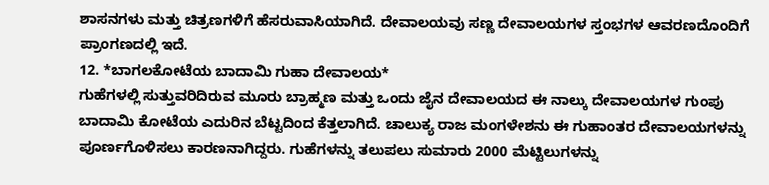ಶಾಸನಗಳು ಮತ್ತು ಚಿತ್ರಣಗಳಿಗೆ ಹೆಸರುವಾಸಿಯಾಗಿದೆ. ದೇವಾಲಯವು ಸಣ್ಣ ದೇವಾಲಯಗಳ ಸ್ತಂಭಗಳ ಆವರಣದೊಂದಿಗೆ ಪ್ರಾಂಗಣದಲ್ಲಿ ಇದೆ.
12. *ಬಾಗಲಕೋಟೆಯ ಬಾದಾಮಿ ಗುಹಾ ದೇವಾಲಯ*
ಗುಹೆಗಳಲ್ಲಿ ಸುತ್ತುವರಿದಿರುವ ಮೂರು ಬ್ರಾಹ್ಮಣ ಮತ್ತು ಒಂದು ಜೈನ ದೇವಾಲಯದ ಈ ನಾಲ್ಕು ದೇವಾಲಯಗಳ ಗುಂಪು ಬಾದಾಮಿ ಕೋಟೆಯ ಎದುರಿನ ಬೆಟ್ಟದಿಂದ ಕೆತ್ತಲಾಗಿದೆ. ಚಾಲುಕ್ಯ ರಾಜ ಮಂಗಳೇಶನು ಈ ಗುಹಾಂತರ ದೇವಾಲಯಗಳನ್ನು ಪೂರ್ಣಗೊಳಿಸಲು ಕಾರಣನಾಗಿದ್ದರು. ಗುಹೆಗಳನ್ನು ತಲುಪಲು ಸುಮಾರು 2000 ಮೆಟ್ಟಿಲುಗಳನ್ನು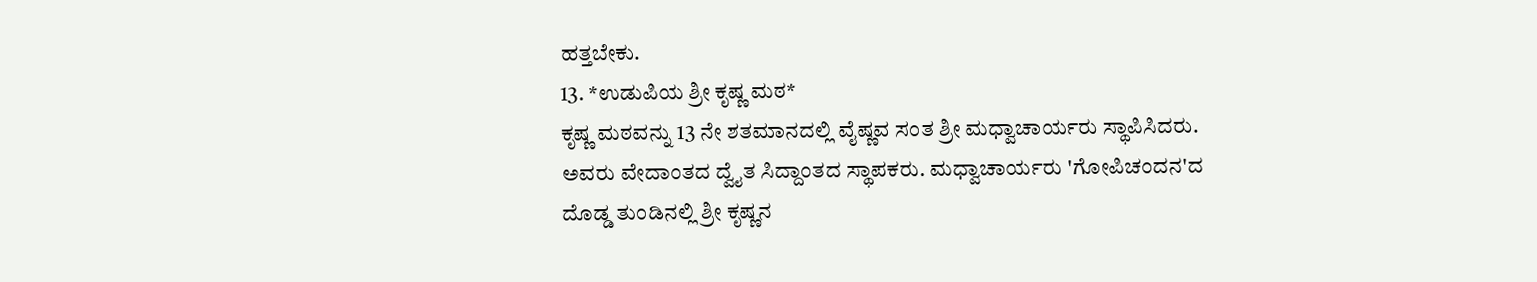ಹತ್ತಬೇಕು.
13. *ಉಡುಪಿಯ ಶ್ರೀ ಕೃಷ್ಣ ಮಠ*
ಕೃಷ್ಣ ಮಠವನ್ನು 13 ನೇ ಶತಮಾನದಲ್ಲಿ ವೈಷ್ಣವ ಸಂತ ಶ್ರೀ ಮಧ್ವಾಚಾರ್ಯರು ಸ್ಥಾಪಿಸಿದರು. ಅವರು ವೇದಾಂತದ ದ್ವೈತ ಸಿದ್ದಾಂತದ ಸ್ಥಾಪಕರು. ಮಧ್ವಾಚಾರ್ಯರು 'ಗೋಪಿಚಂದನ'ದ ದೊಡ್ಡ ತುಂಡಿನಲ್ಲಿ ಶ್ರೀ ಕೃಷ್ಣನ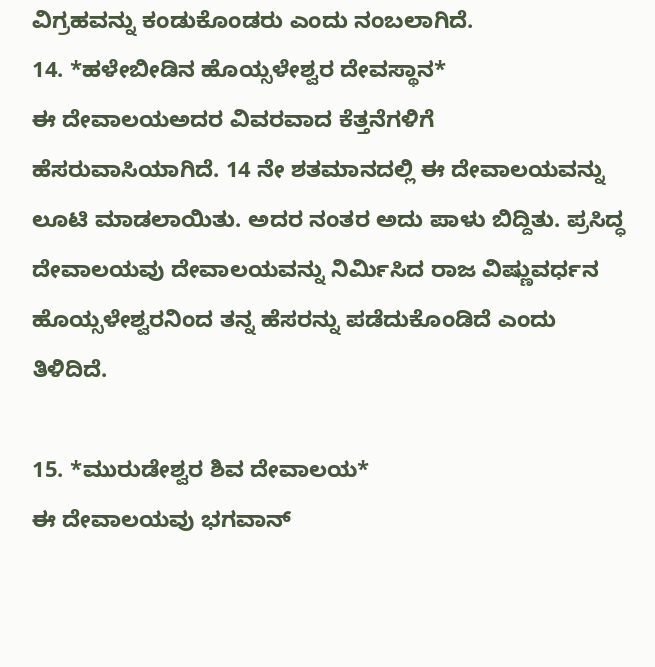ವಿಗ್ರಹವನ್ನು ಕಂಡುಕೊಂಡರು ಎಂದು ನಂಬಲಾಗಿದೆ.
14. *ಹಳೇಬೀಡಿನ ಹೊಯ್ಸಳೇಶ್ವರ ದೇವಸ್ಥಾನ*
ಈ ದೇವಾಲಯಅದರ ವಿವರವಾದ ಕೆತ್ತನೆಗಳಿಗೆ ಹೆಸರುವಾಸಿಯಾಗಿದೆ. 14 ನೇ ಶತಮಾನದಲ್ಲಿ ಈ ದೇವಾಲಯವನ್ನು ಲೂಟಿ ಮಾಡಲಾಯಿತು. ಅದರ ನಂತರ ಅದು ಪಾಳು ಬಿದ್ದಿತು. ಪ್ರಸಿದ್ಧ ದೇವಾಲಯವು ದೇವಾಲಯವನ್ನು ನಿರ್ಮಿಸಿದ ರಾಜ ವಿಷ್ಣುವರ್ಧನ ಹೊಯ್ಸಳೇಶ್ವರನಿಂದ ತನ್ನ ಹೆಸರನ್ನು ಪಡೆದುಕೊಂಡಿದೆ ಎಂದು ತಿಳಿದಿದೆ.

15. *ಮುರುಡೇಶ್ವರ ಶಿವ ದೇವಾಲಯ*
ಈ ದೇವಾಲಯವು ಭಗವಾನ್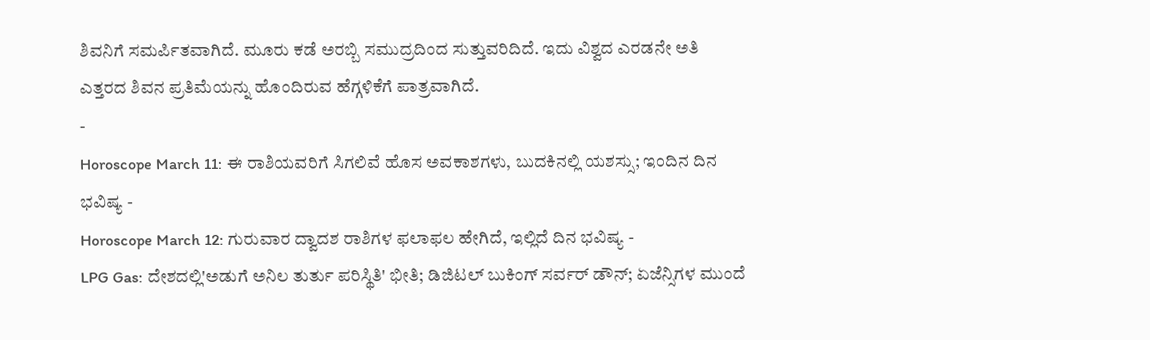ಶಿವನಿಗೆ ಸಮರ್ಪಿತವಾಗಿದೆ. ಮೂರು ಕಡೆ ಅರಬ್ಬಿ ಸಮುದ್ರದಿಂದ ಸುತ್ತುವರಿದಿದೆ. ಇದು ವಿಶ್ವದ ಎರಡನೇ ಅತಿ ಎತ್ತರದ ಶಿವನ ಪ್ರತಿಮೆಯನ್ನು ಹೊಂದಿರುವ ಹೆಗ್ಗಳಿಕೆಗೆ ಪಾತ್ರವಾಗಿದೆ.
-
Horoscope March 11: ಈ ರಾಶಿಯವರಿಗೆ ಸಿಗಲಿವೆ ಹೊಸ ಅವಕಾಶಗಳು, ಬುದಕಿನಲ್ಲಿ ಯಶಸ್ಸು; ಇಂದಿನ ದಿನ ಭವಿಷ್ಯ -
Horoscope March 12: ಗುರುವಾರ ದ್ವಾದಶ ರಾಶಿಗಳ ಫಲಾಫಲ ಹೇಗಿದೆ, ಇಲ್ಲಿದೆ ದಿನ ಭವಿಷ್ಯ -
LPG Gas: ದೇಶದಲ್ಲಿ'ಅಡುಗೆ ಅನಿಲ ತುರ್ತು ಪರಿಸ್ಥಿತಿ' ಭೀತಿ; ಡಿಜಿಟಲ್ ಬುಕಿಂಗ್ ಸರ್ವರ್ ಡೌನ್; ಏಜೆನ್ಸಿಗಳ ಮುಂದೆ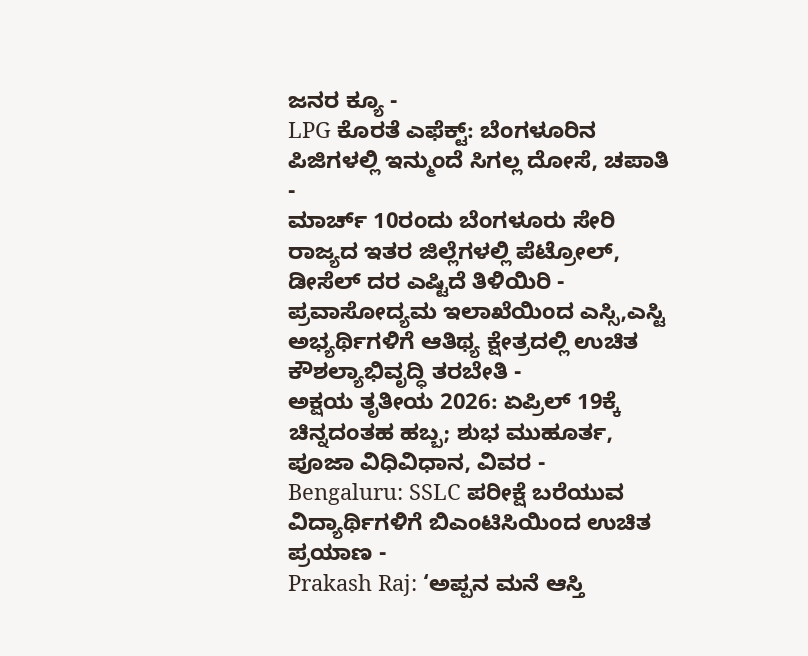ಜನರ ಕ್ಯೂ -
LPG ಕೊರತೆ ಎಫೆಕ್ಟ್: ಬೆಂಗಳೂರಿನ ಪಿಜಿಗಳಲ್ಲಿ ಇನ್ಮುಂದೆ ಸಿಗಲ್ಲ ದೋಸೆ, ಚಪಾತಿ -
ಮಾರ್ಚ್ 10ರಂದು ಬೆಂಗಳೂರು ಸೇರಿ ರಾಜ್ಯದ ಇತರ ಜಿಲ್ಲೆಗಳಲ್ಲಿ ಪೆಟ್ರೋಲ್, ಡೀಸೆಲ್ ದರ ಎಷ್ಟಿದೆ ತಿಳಿಯಿರಿ -
ಪ್ರವಾಸೋದ್ಯಮ ಇಲಾಖೆಯಿಂದ ಎಸ್ಸಿ,ಎಸ್ಟಿ ಅಭ್ಯರ್ಥಿಗಳಿಗೆ ಆತಿಥ್ಯ ಕ್ಷೇತ್ರದಲ್ಲಿ ಉಚಿತ ಕೌಶಲ್ಯಾಭಿವೃದ್ಧಿ ತರಬೇತಿ -
ಅಕ್ಷಯ ತೃತೀಯ 2026: ಏಪ್ರಿಲ್ 19ಕ್ಕೆ ಚಿನ್ನದಂತಹ ಹಬ್ಬ; ಶುಭ ಮುಹೂರ್ತ, ಪೂಜಾ ವಿಧಿವಿಧಾನ, ವಿವರ -
Bengaluru: SSLC ಪರೀಕ್ಷೆ ಬರೆಯುವ ವಿದ್ಯಾರ್ಥಿಗಳಿಗೆ ಬಿಎಂಟಿಸಿಯಿಂದ ಉಚಿತ ಪ್ರಯಾಣ -
Prakash Raj: ‘ಅಪ್ಪನ ಮನೆ ಆಸ್ತಿ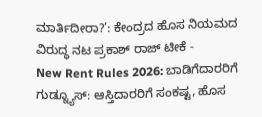ಮಾರ್ತಿದೀರಾ?’: ಕೇಂದ್ರದ ಹೊಸ ನಿಯಮದ ವಿರುದ್ಧ ನಟ ಪ್ರಕಾಶ್ ರಾಜ್ ಟೀಕೆ -
New Rent Rules 2026: ಬಾಡಿಗೆದಾರರಿಗೆ ಗುಡ್ನ್ಯೂಸ್: ಆಸ್ತಿದಾರರಿಗೆ ಸಂಕಷ್ಟ, ಹೊಸ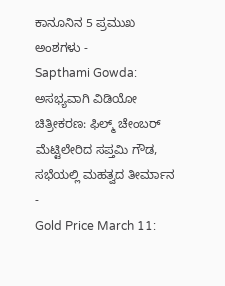ಕಾನೂನಿನ 5 ಪ್ರಮುಖ ಅಂಶಗಳು -
Sapthami Gowda: ಅಸಭ್ಯವಾಗಿ ವಿಡಿಯೋ ಚಿತ್ರೀಕರಣ: ಫಿಲ್ಮ್ ಚೇಂಬರ್ ಮೆಟ್ಟಿಲೇರಿದ ಸಪ್ತಮಿ ಗೌಡ, ಸಭೆಯಲ್ಲಿ ಮಹತ್ವದ ತೀರ್ಮಾನ -
Gold Price March 11: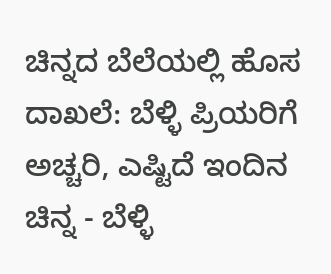ಚಿನ್ನದ ಬೆಲೆಯಲ್ಲಿ ಹೊಸ ದಾಖಲೆ: ಬೆಳ್ಳಿ ಪ್ರಿಯರಿಗೆ ಅಚ್ಚರಿ, ಎಷ್ಟಿದೆ ಇಂದಿನ ಚಿನ್ನ - ಬೆಳ್ಳಿ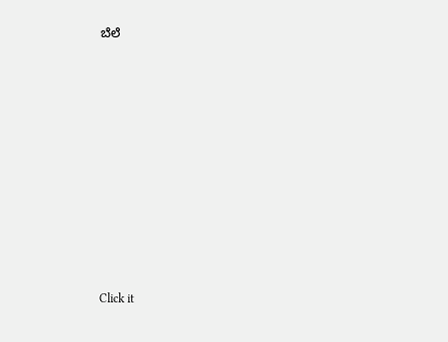ಬೆಲೆ












Click it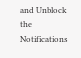and Unblock the Notifications